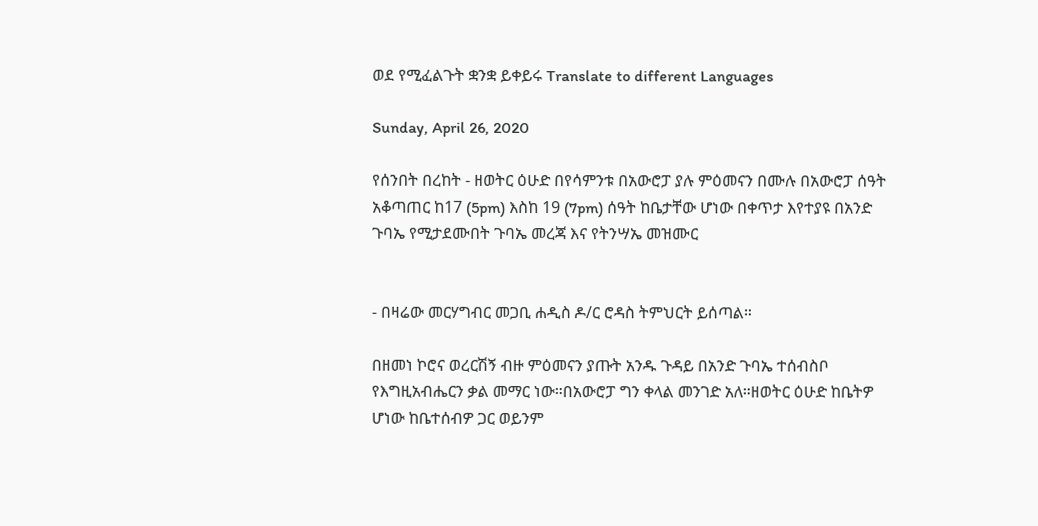ወደ የሚፈልጉት ቋንቋ ይቀይሩ Translate to different Languages

Sunday, April 26, 2020

የሰንበት በረከት - ዘወትር ዕሁድ በየሳምንቱ በአውሮፓ ያሉ ምዕመናን በሙሉ በአውሮፓ ሰዓት አቆጣጠር ከ17 (5pm) እስከ 19 (7pm) ሰዓት ከቤታቸው ሆነው በቀጥታ እየተያዩ በአንድ ጉባኤ የሚታደሙበት ጉባኤ መረጃ እና የትንሣኤ መዝሙር


- በዛሬው መርሃግብር መጋቢ ሐዲስ ዶ/ር ሮዳስ ትምህርት ይሰጣል።

በዘመነ ኮሮና ወረርሽኝ ብዙ ምዕመናን ያጡት አንዱ ጉዳይ በአንድ ጉባኤ ተሰብስቦ የእግዚአብሔርን ቃል መማር ነው።በአውሮፓ ግን ቀላል መንገድ አለ።ዘወትር ዕሁድ ከቤትዎ ሆነው ከቤተሰብዎ ጋር ወይንም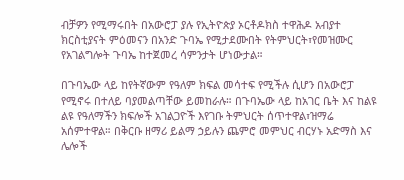ብቻዎን የሚማሩበት በአውሮፓ ያሉ የኢትዮጵያ ኦርቶዶክስ ተዋሕዶ አብያተ ክርስቲያናት ምዕመናን በአንድ ጉባኤ የሚታደሙበት የትምህርት፣የመዝሙር የአገልግሎት ጉባኤ ከተጀመረ ሳምንታት ሆነውታል።

በጉባኤው ላይ ከየትኛውም የዓለም ክፍል መሳተፍ የሚችሉ ሲሆን በአውሮፓ የሚኖሩ በተለይ ባያመልጣቸው ይመከራሉ። በጉባኤው ላይ ከአገር ቤት እና ከልዩ ልዩ የዓለማችን ክፍሎች አገልጋዮች እየገቡ ትምህርት ሰጥተዋል፣ዝማሬ አሰምተዋል። በቅርቡ ዘማሪ ይልማ ኃይሉን ጨምሮ መምህር ብርሃኑ አድማስ እና ሌሎች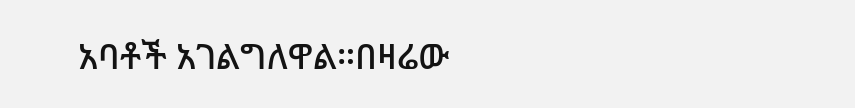አባቶች አገልግለዋል።በዛሬው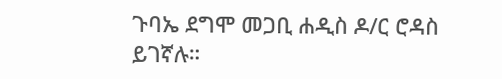ጉባኤ ደግሞ መጋቢ ሐዲስ ዶ/ር ሮዳስ ይገኛሉ።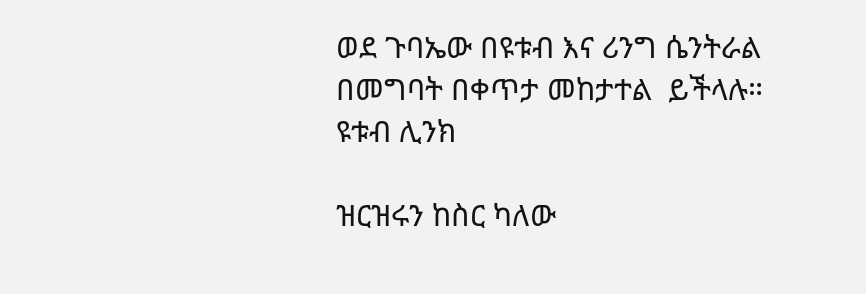ወደ ጉባኤው በዩቱብ እና ሪንግ ሴንትራል በመግባት በቀጥታ መከታተል  ይችላሉ።
ዩቱብ ሊንክ

ዝርዝሩን ከስር ካለው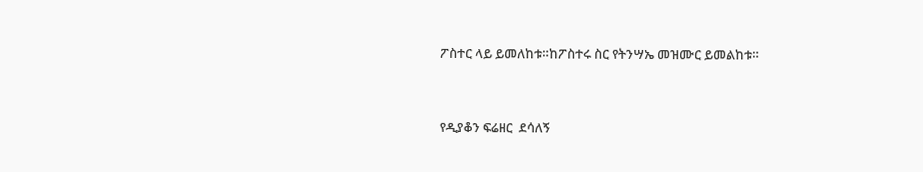ፖስተር ላይ ይመለከቱ።ከፖስተሩ ስር የትንሣኤ መዝሙር ይመልከቱ።


የዲያቆን ፍሬዘር  ደሳለኝ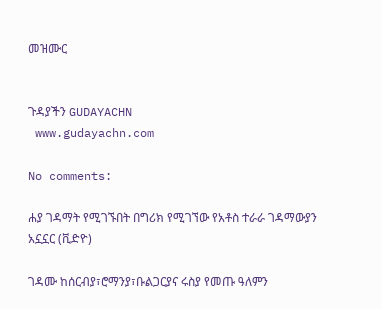መዝሙር


ጉዳያችን GUDAYACHN
 www.gudayachn.com

No comments:

ሐያ ገዳማት የሚገኙበት በግሪክ የሚገኘው የአቶስ ተራራ ገዳማውያን አኗኗር (ቪድዮ)

ገዳሙ ከሰርብያ፣ሮማንያ፣ቡልጋርያና ሩስያ የመጡ ዓለምን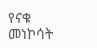የናቁ መነኮሳት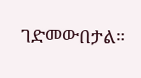ገድመውበታል።